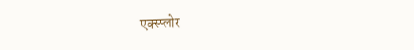एक्स्प्लोर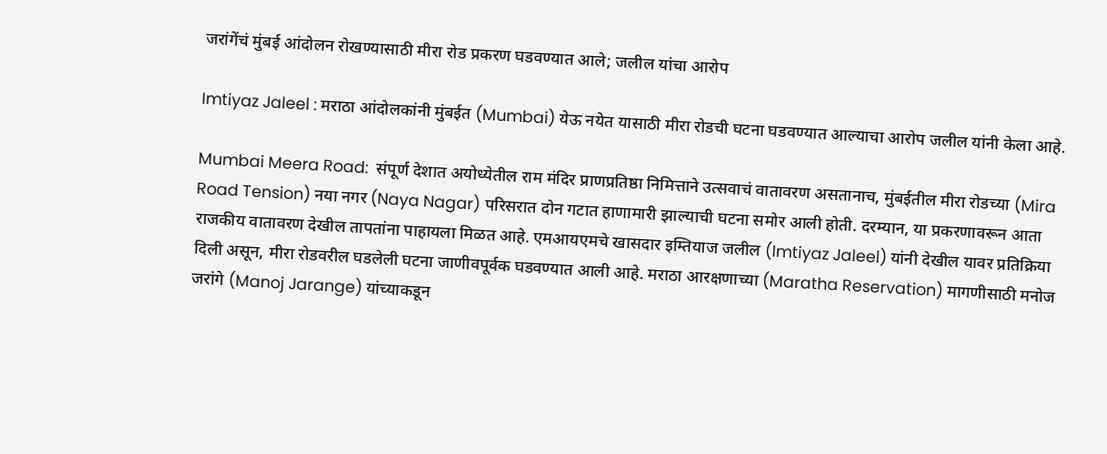जरांगेंचं मुंबई आंदोलन रोखण्यासाठी मीरा रोड प्रकरण घडवण्यात आले; जलील यांचा आरोप

Imtiyaz Jaleel : मराठा आंदोलकांनी मुंबईत (Mumbai) येऊ नयेत यासाठी मीरा रोडची घटना घडवण्यात आल्याचा आरोप जलील यांनी केला आहे.

Mumbai Meera Road:  संपूर्ण देशात अयोध्येतील राम मंदिर प्राणप्रतिष्ठा निमित्ताने उत्सवाचं वातावरण असतानाच, मुंबईतील मीरा रोडच्या (Mira Road Tension) नया नगर (Naya Nagar) परिसरात दोन गटात हाणामारी झाल्याची घटना समोर आली होती. दरम्यान, या प्रकरणावरून आता राजकीय वातावरण देखील तापतांना पाहायला मिळत आहे. एमआयएमचे खासदार इम्तियाज जलील (Imtiyaz Jaleel) यांनी देखील यावर प्रतिक्रिया दिली असून, मीरा रोडवरील घडलेली घटना जाणीवपूर्वक घडवण्यात आली आहे. मराठा आरक्षणाच्या (Maratha Reservation) मागणीसाठी मनोज जरांगे (Manoj Jarange) यांच्याकडून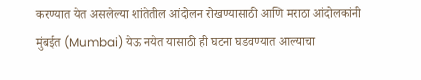करण्यात येत असलेल्या शांतेतील आंदोलन रोखण्यासाठी आणि मराठा आंदोलकांनी मुंबईत (Mumbai) येऊ नयेत यासाठी ही घटना घडवण्यात आल्याचा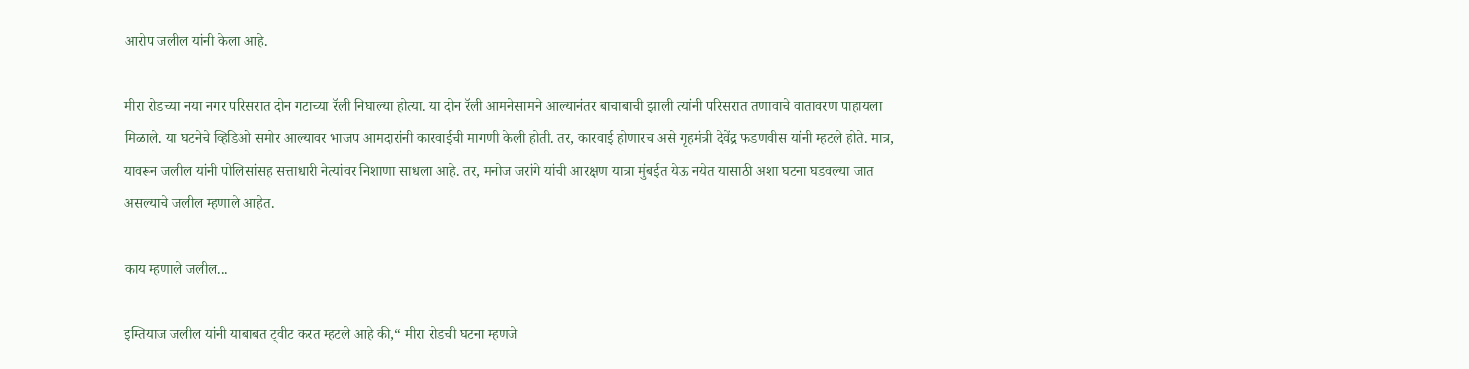आरोप जलील यांनी केला आहे.

मीरा रोडच्या नया नगर परिसरात दोन गटाच्या रॅली निघाल्या होत्या. या दोन रॅली आमनेसामने आल्यानंतर बाचाबाची झाली त्यांनी परिसरात तणावाचे वातावरण पाहायला मिळाले. या घटनेचे व्हिडिओ समोर आल्यावर भाजप आमदारांनी कारवाईची मागणी केली होती. तर, कारवाई होणारच असे गृहमंत्री देवेंद्र फडणवीस यांनी म्हटले होते. मात्र, यावरून जलील यांनी पोलिसांसह सत्ताधारी नेत्यांवर निशाणा साधला आहे. तर, मनोज जरांगे यांची आरक्षण यात्रा मुंबईत येऊ नयेत यासाठी अशा घटना घडवल्या जात असल्याचे जलील म्हणाले आहेत.

काय म्हणाले जलील...

इम्तियाज जलील यांनी याबाबत ट्वीट करत म्हटले आहे की,“ मीरा रोडची घटना म्हणजे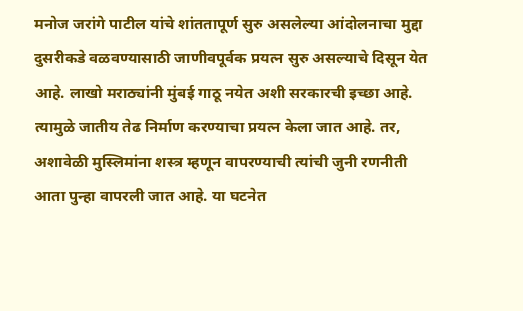मनोज जरांगे पाटील यांचे शांततापूर्ण सुरु असलेल्या आंदोलनाचा मुद्दा दुसरीकडे वळवण्यासाठी जाणीवपूर्वक प्रयत्न सुरु असल्याचे दिसून येत आहे. लाखो मराठ्यांनी मुंबई गाठू नयेत अशी सरकारची इच्छा आहे. त्यामुळे जातीय तेढ निर्माण करण्याचा प्रयत्न केला जात आहे. तर, अशावेळी मुस्लिमांना शस्त्र म्हणून वापरण्याची त्यांची जुनी रणनीती आता पुन्हा वापरली जात आहे. या घटनेत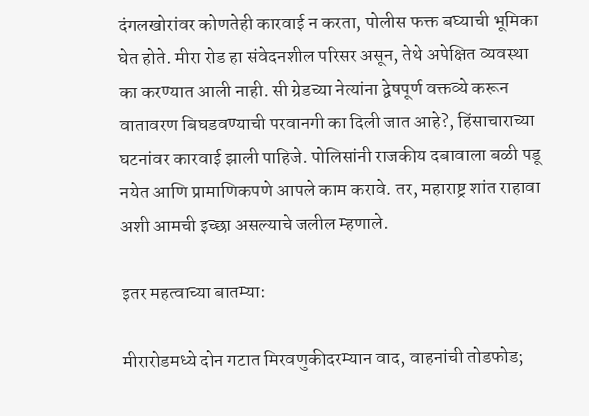दंगलखोरांवर कोणतेही कारवाई न करता, पोलीस फक्त बघ्याची भूमिका घेत होते. मीरा रोड हा संवेदनशील परिसर असून, तेथे अपेक्षित व्यवस्था का करण्यात आली नाही. सी ग्रेडच्या नेत्यांना द्वेषपूर्ण वक्तव्ये करून वातावरण बिघडवण्याची परवानगी का दिली जात आहे?, हिंसाचाराच्या घटनांवर कारवाई झाली पाहिजे. पोलिसांनी राजकीय दबावाला बळी पडू नयेत आणि प्रामाणिकपणे आपले काम करावे. तर, महाराष्ट्र शांत राहावा अशी आमची इच्छा असल्याचे जलील म्हणाले.

इतर महत्वाच्या बातम्या:

मीरारोडमध्ये दोन गटात मिरवणुकीदरम्यान वाद, वाहनांची तोडफोड;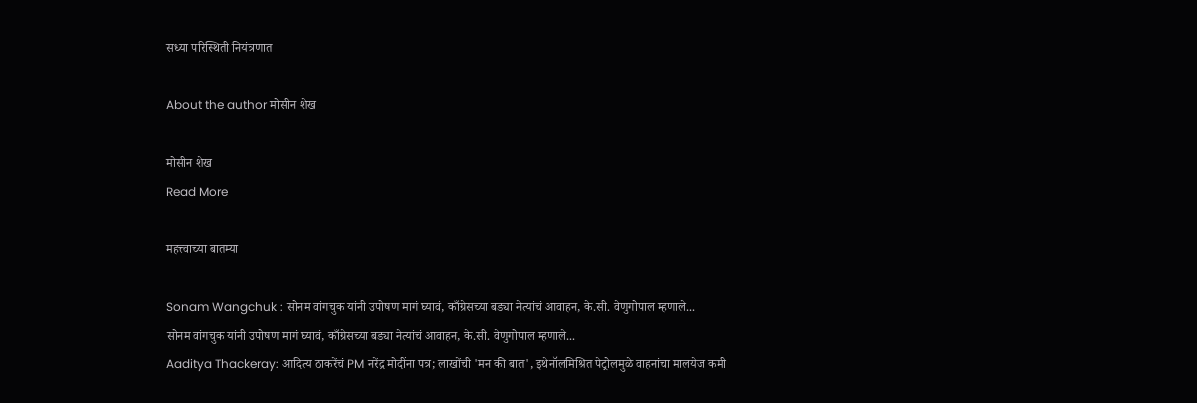सध्या परिस्थिती नियंत्रणात

About the author मोसीन शेख

मोसीन शेख
Read More

महत्त्वाच्या बातम्या

Sonam Wangchuk : सोनम वांगचुक यांनी उपोषण मागं घ्यावं, काँग्रेसच्या बड्या नेत्यांचं आवाहन, के.सी. वेणुगोपाल म्हणाले...
सोनम वांगचुक यांनी उपोषण मागं घ्यावं, काँग्रेसच्या बड्या नेत्यांचं आवाहन, के.सी. वेणुगोपाल म्हणाले...
Aaditya Thackeray: आदित्य ठाकरेंचं PM नरेंद्र मोदींना पत्र; लाखोंची 'मन की बात', इथेनॉलमिश्रित पेट्रोलमुळे वाहनांचा मालयेज कमी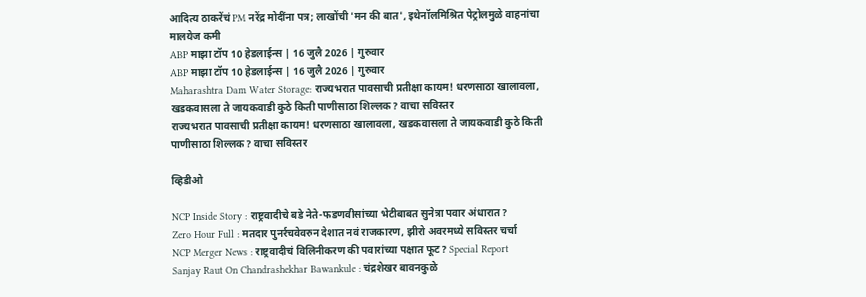आदित्य ठाकरेंचं PM नरेंद्र मोदींना पत्र; लाखोंची 'मन की बात', इथेनॉलमिश्रित पेट्रोलमुळे वाहनांचा मालयेज कमी
ABP माझा टॉप 10 हेडलाईन्स | 16 जुलै 2026 | गुरुवार
ABP माझा टॉप 10 हेडलाईन्स | 16 जुलै 2026 | गुरुवार
Maharashtra Dam Water Storage: राज्यभरात पावसाची प्रतीक्षा कायम! धरणसाठा खालावला, खडकवासला ते जायकवाडी कुठे किती पाणीसाठा शिल्लक? वाचा सविस्तर
राज्यभरात पावसाची प्रतीक्षा कायम! धरणसाठा खालावला, खडकवासला ते जायकवाडी कुठे किती पाणीसाठा शिल्लक? वाचा सविस्तर

व्हिडीओ

NCP Inside Story : राष्ट्रवादीचे बडे नेते-फडणवीसांच्या भेटीबाबत सुनेत्रा पवार अंधारात?
Zero Hour Full : मतदार पुनर्रचवेवरुन देशात नवं राजकारण, झीरो अवरमध्ये सविस्तर चर्चा
NCP Merger News : राष्ट्रवादीचं विलिनीकरण की पवारांच्या पक्षात फूट? Special Report
Sanjay Raut On Chandrashekhar Bawankule : चंद्रशेखर बावनकुळे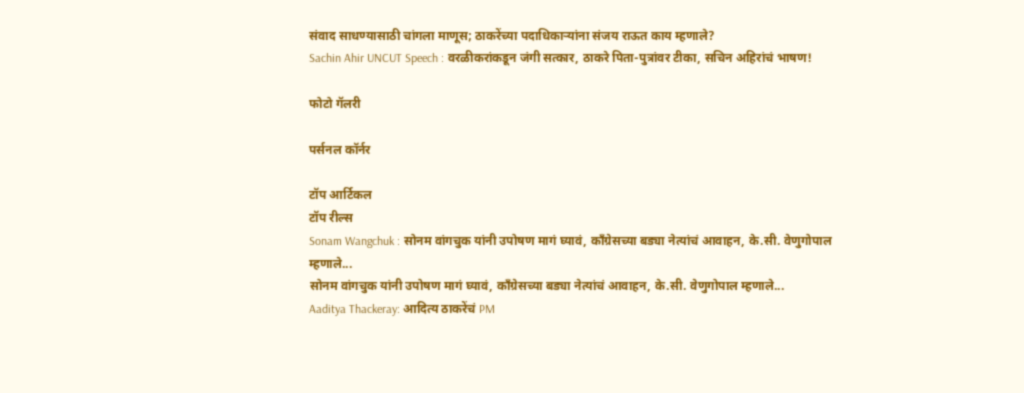संवाद साधण्यासाठी चांगला माणूस; ठाकरेंच्या पदाधिकाऱ्यांना संजय राऊत काय म्हणाले?
Sachin Ahir UNCUT Speech : वरळीकरांकडून जंगी सत्कार, ठाकरे पिता-पुत्रांवर टीका, सचिन अहिरांचं भाषण!

फोटो गॅलरी

पर्सनल कॉर्नर

टॉप आर्टिकल
टॉप रील्स
Sonam Wangchuk : सोनम वांगचुक यांनी उपोषण मागं घ्यावं, काँग्रेसच्या बड्या नेत्यांचं आवाहन, के.सी. वेणुगोपाल म्हणाले...
सोनम वांगचुक यांनी उपोषण मागं घ्यावं, काँग्रेसच्या बड्या नेत्यांचं आवाहन, के.सी. वेणुगोपाल म्हणाले...
Aaditya Thackeray: आदित्य ठाकरेंचं PM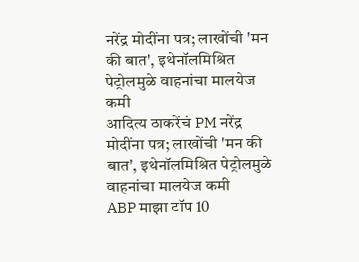नरेंद्र मोदींना पत्र; लाखोंची 'मन की बात', इथेनॉलमिश्रित पेट्रोलमुळे वाहनांचा मालयेज कमी
आदित्य ठाकरेंचं PM नरेंद्र मोदींना पत्र; लाखोंची 'मन की बात', इथेनॉलमिश्रित पेट्रोलमुळे वाहनांचा मालयेज कमी
ABP माझा टॉप 10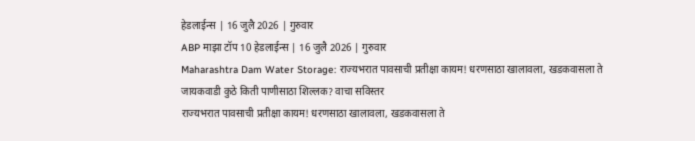हेडलाईन्स | 16 जुलै 2026 | गुरुवार
ABP माझा टॉप 10 हेडलाईन्स | 16 जुलै 2026 | गुरुवार
Maharashtra Dam Water Storage: राज्यभरात पावसाची प्रतीक्षा कायम! धरणसाठा खालावला, खडकवासला ते जायकवाडी कुठे किती पाणीसाठा शिल्लक? वाचा सविस्तर
राज्यभरात पावसाची प्रतीक्षा कायम! धरणसाठा खालावला, खडकवासला ते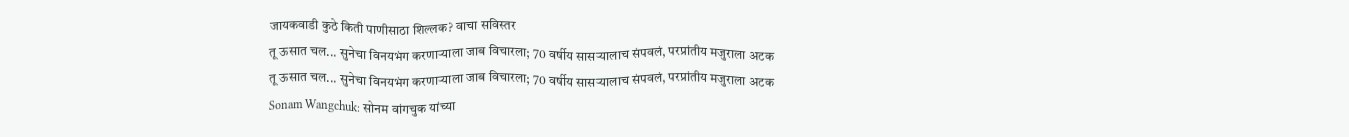जायकवाडी कुठे किती पाणीसाठा शिल्लक? वाचा सविस्तर
तू ऊसात चल... सुनेचा विनयभंग करणाऱ्याला जाब विचारला; 70 वर्षीय सासऱ्यालाच संपवलं, परप्रांतीय मजुराला अटक
तू ऊसात चल... सुनेचा विनयभंग करणाऱ्याला जाब विचारला; 70 वर्षीय सासऱ्यालाच संपवलं, परप्रांतीय मजुराला अटक
Sonam Wangchuk: सोनम वांगचुक यांच्या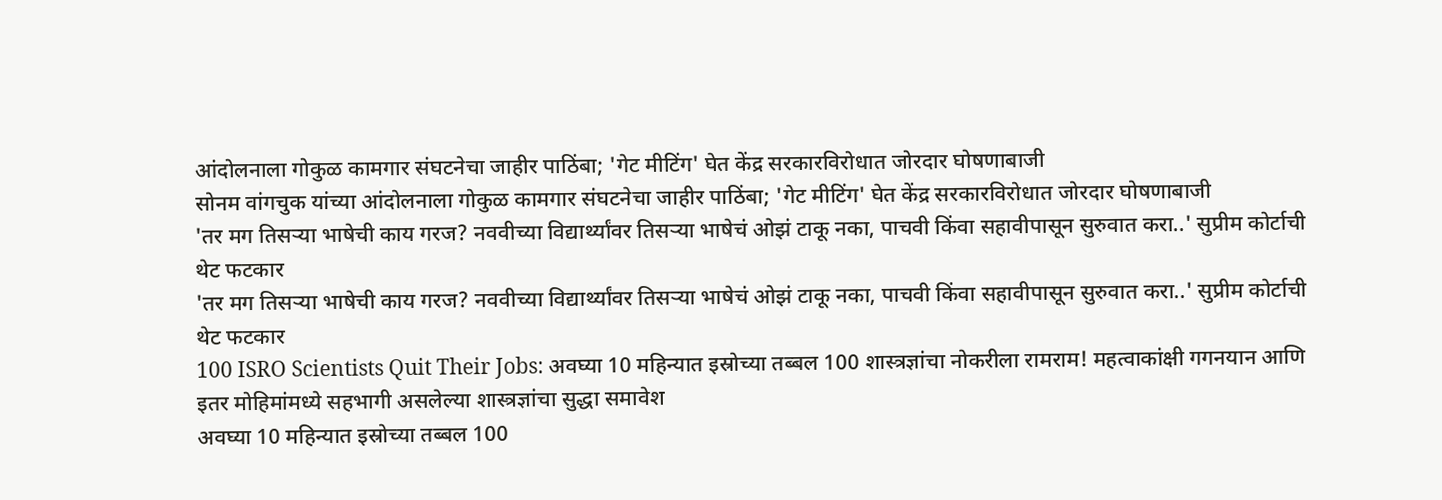आंदोलनाला गोकुळ कामगार संघटनेचा जाहीर पाठिंबा; 'गेट मीटिंग' घेत केंद्र सरकारविरोधात जोरदार घोषणाबाजी
सोनम वांगचुक यांच्या आंदोलनाला गोकुळ कामगार संघटनेचा जाहीर पाठिंबा; 'गेट मीटिंग' घेत केंद्र सरकारविरोधात जोरदार घोषणाबाजी
'तर मग तिसऱ्या भाषेची काय गरज? नववीच्या विद्यार्थ्यांवर तिसऱ्या भाषेचं ओझं टाकू नका, पाचवी किंवा सहावीपासून सुरुवात करा..' सुप्रीम कोर्टाची थेट फटकार
'तर मग तिसऱ्या भाषेची काय गरज? नववीच्या विद्यार्थ्यांवर तिसऱ्या भाषेचं ओझं टाकू नका, पाचवी किंवा सहावीपासून सुरुवात करा..' सुप्रीम कोर्टाची थेट फटकार
100 ISRO Scientists Quit Their Jobs: अवघ्या 10 महिन्यात इस्रोच्या तब्बल 100 शास्त्रज्ञांचा नोकरीला रामराम! महत्वाकांक्षी गगनयान आणि इतर मोहिमांमध्ये सहभागी असलेल्या शास्त्रज्ञांचा सुद्धा समावेश
अवघ्या 10 महिन्यात इस्रोच्या तब्बल 100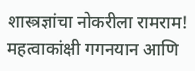शास्त्रज्ञांचा नोकरीला रामराम! महत्वाकांक्षी गगनयान आणि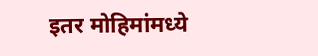इतर मोहिमांमध्ये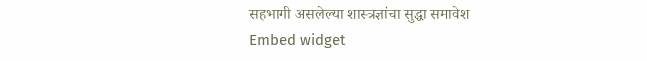सहभागी असलेल्या शास्त्रज्ञांचा सुद्धा समावेश
Embed widget